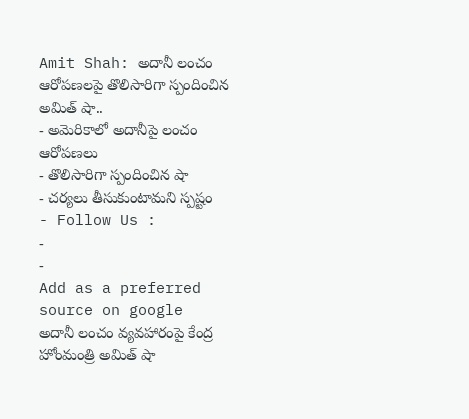Amit Shah: అదానీ లంచం ఆరోపణలపై తొలిసారిగా స్పందించిన అమిత్ షా..
- అమెరికాలో అదానీపై లంచం ఆరోపణలు
- తొలిసారిగా స్పందించిన షా
- చర్యలు తీసుకుంటామని స్పష్టం
- Follow Us :
-
-
Add as a preferred
source on google
అదానీ లంచం వ్యవహారంపై కేంద్ర హోంమంత్రి అమిత్ షా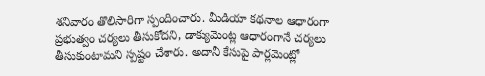శనివారం తొలిసారిగా స్పందించారు. మీడియా కథనాల ఆధారంగా ప్రభుత్వం చర్యలు తీసుకోదని, డాక్యుమెంట్ల ఆధారంగానే చర్యలు తీసుకుంటామని స్పష్టం చేశారు. అదానీ కేసుపై పార్లమెంట్లో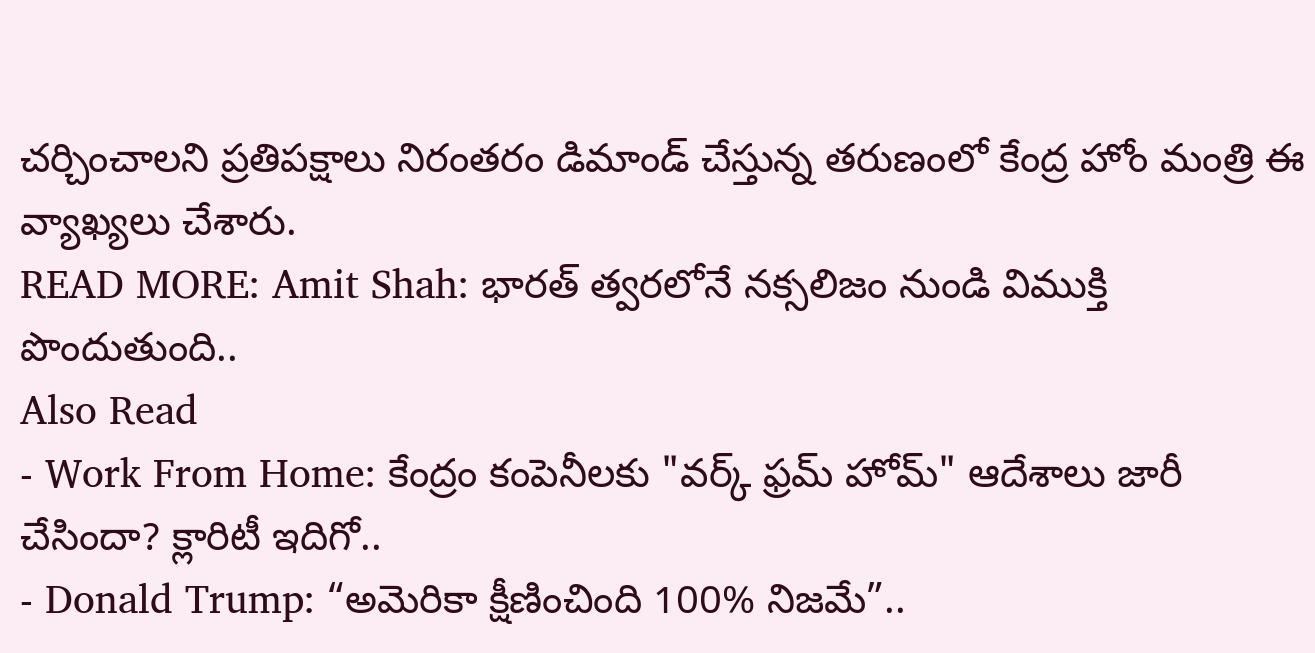చర్చించాలని ప్రతిపక్షాలు నిరంతరం డిమాండ్ చేస్తున్న తరుణంలో కేంద్ర హోం మంత్రి ఈ వ్యాఖ్యలు చేశారు.
READ MORE: Amit Shah: భారత్ త్వరలోనే నక్సలిజం నుండి విముక్తి పొందుతుంది..
Also Read
- Work From Home: కేంద్రం కంపెనీలకు "వర్క్ ఫ్రమ్ హోమ్" ఆదేశాలు జారీ చేసిందా? క్లారిటీ ఇదిగో..
- Donald Trump: “అమెరికా క్షీణించింది 100% నిజమే”..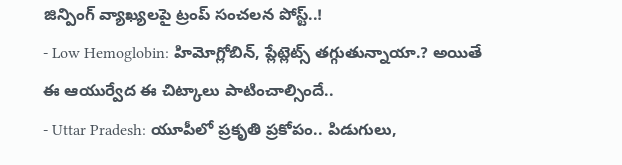జిన్పింగ్ వ్యాఖ్యలపై ట్రంప్ సంచలన పోస్ట్..!
- Low Hemoglobin: హిమోగ్లోబిన్, ప్లేట్లెట్స్ తగ్గుతున్నాయా.? అయితే ఈ ఆయుర్వేద ఈ చిట్కాలు పాటించాల్సిందే..
- Uttar Pradesh: యూపీలో ప్రకృతి ప్రకోపం.. పిడుగులు,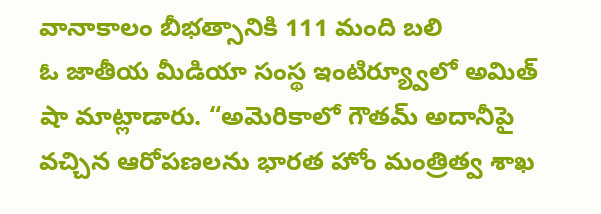వానాకాలం బీభత్సానికి 111 మంది బలి
ఓ జాతీయ మీడియా సంస్థ ఇంటిర్య్వూలో అమిత్ షా మాట్లాడారు. “అమెరికాలో గౌతమ్ అదానీపై వచ్చిన ఆరోపణలను భారత హోం మంత్రిత్వ శాఖ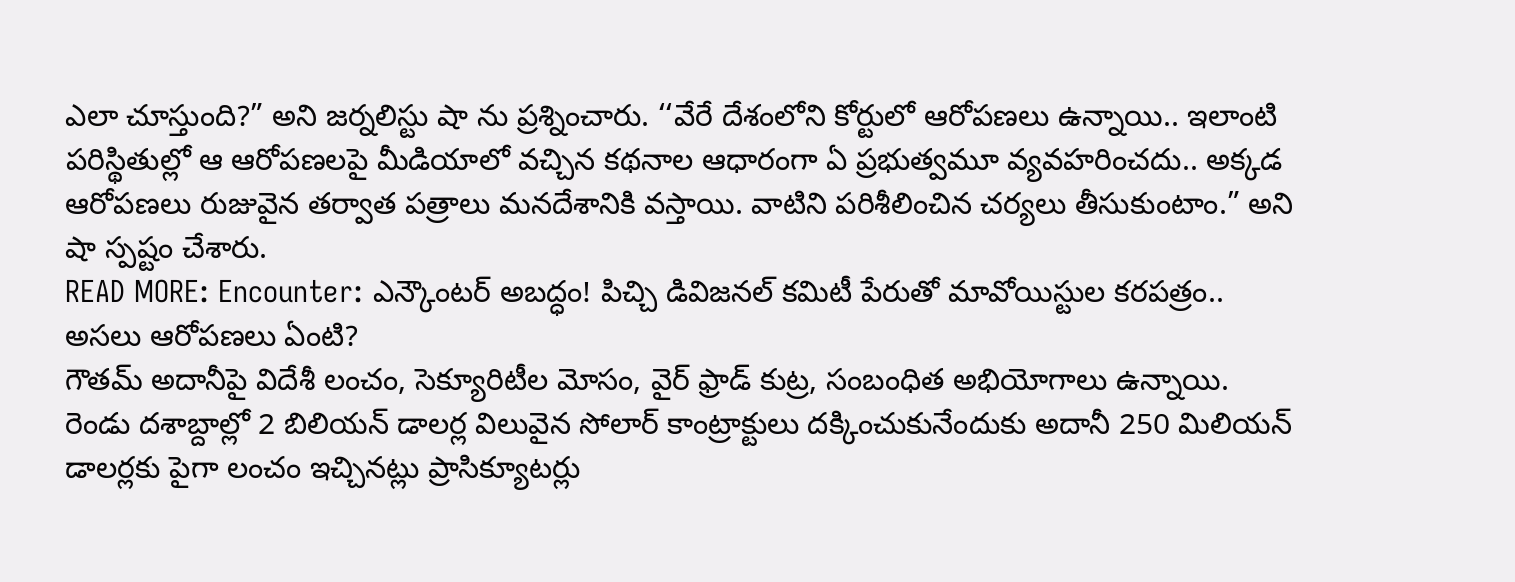ఎలా చూస్తుంది?” అని జర్నలిస్టు షా ను ప్రశ్నించారు. ‘‘వేరే దేశంలోని కోర్టులో ఆరోపణలు ఉన్నాయి.. ఇలాంటి పరిస్థితుల్లో ఆ ఆరోపణలపై మీడియాలో వచ్చిన కథనాల ఆధారంగా ఏ ప్రభుత్వమూ వ్యవహరించదు.. అక్కడ ఆరోపణలు రుజువైన తర్వాత పత్రాలు మనదేశానికి వస్తాయి. వాటిని పరిశీలించిన చర్యలు తీసుకుంటాం.” అని షా స్పష్టం చేశారు.
READ MORE: Encounter: ఎన్కౌంటర్ అబద్ధం! పిచ్చి డివిజనల్ కమిటీ పేరుతో మావోయిస్టుల కరపత్రం..
అసలు ఆరోపణలు ఏంటి?
గౌతమ్ అదానీపై విదేశీ లంచం, సెక్యూరిటీల మోసం, వైర్ ఫ్రాడ్ కుట్ర, సంబంధిత అభియోగాలు ఉన్నాయి. రెండు దశాబ్దాల్లో 2 బిలియన్ డాలర్ల విలువైన సోలార్ కాంట్రాక్టులు దక్కించుకునేందుకు అదానీ 250 మిలియన్ డాలర్లకు పైగా లంచం ఇచ్చినట్లు ప్రాసిక్యూటర్లు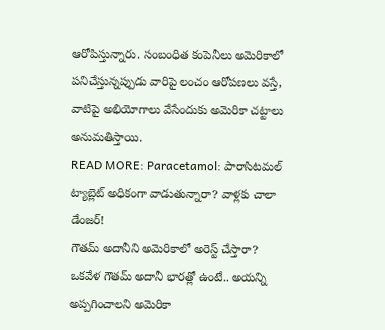ఆరోపిస్తున్నారు. సంబంధిత కంపెనీలు అమెరికాలో పనిచేస్తున్నప్పుడు వారిపై లంచం ఆరోపణలు వస్తే, వాటిపై అభియోగాలు వేసేందుకు అమెరికా చట్టాలు అనుమతిస్తాయి.
READ MORE: Paracetamol: పారాసిటమల్ ట్యాబ్లెట్ అధికంగా వాడుతున్నారా? వాళ్లకు చాలా డేంజర్!
గౌతమ్ అదానీని అమెరికాలో అరెస్ట్ చేస్తారా?
ఒకవేళ గౌతమ్ అదానీ భారత్లో ఉంటే.. అయన్ని అప్పగించాలని అమెరికా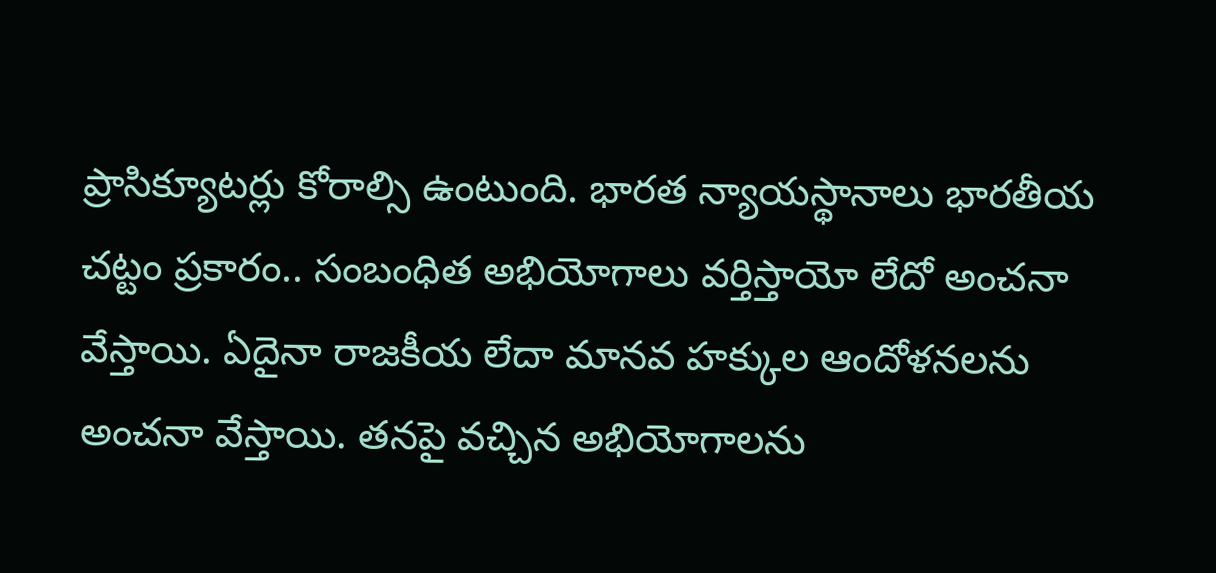ప్రాసిక్యూటర్లు కోరాల్సి ఉంటుంది. భారత న్యాయస్థానాలు భారతీయ చట్టం ప్రకారం.. సంబంధిత అభియోగాలు వర్తిస్తాయో లేదో అంచనా వేస్తాయి. ఏదైనా రాజకీయ లేదా మానవ హక్కుల ఆందోళనలను అంచనా వేస్తాయి. తనపై వచ్చిన అభియోగాలను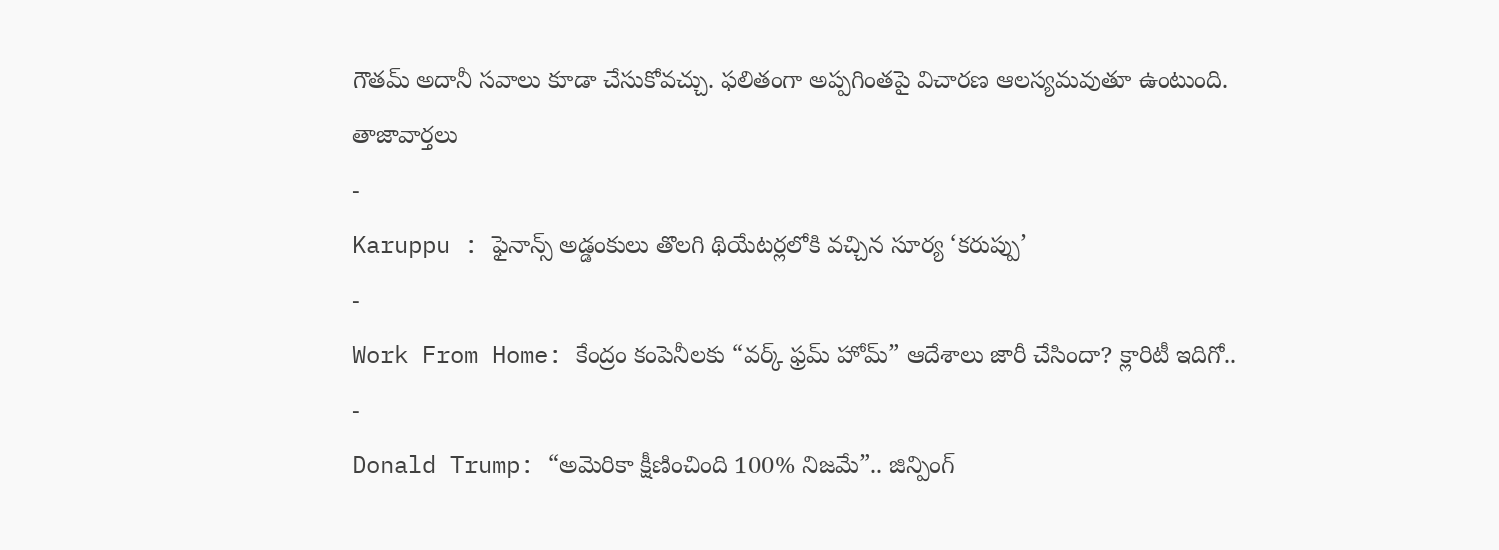గౌతమ్ అదానీ సవాలు కూడా చేసుకోవచ్చు. ఫలితంగా అప్పగింతపై విచారణ ఆలస్యమవుతూ ఉంటుంది.
తాజావార్తలు
-
Karuppu : ఫైనాన్స్ అడ్డంకులు తొలగి థియేటర్లలోకి వచ్చిన సూర్య ‘కరుప్పు’
-
Work From Home: కేంద్రం కంపెనీలకు “వర్క్ ఫ్రమ్ హోమ్” ఆదేశాలు జారీ చేసిందా? క్లారిటీ ఇదిగో..
-
Donald Trump: “అమెరికా క్షీణించింది 100% నిజమే”.. జిన్పింగ్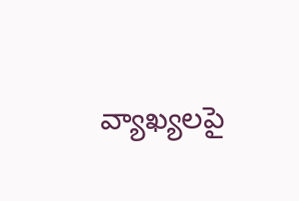వ్యాఖ్యలపై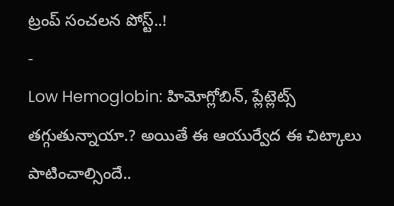ట్రంప్ సంచలన పోస్ట్..!
-
Low Hemoglobin: హిమోగ్లోబిన్, ప్లేట్లెట్స్ తగ్గుతున్నాయా.? అయితే ఈ ఆయుర్వేద ఈ చిట్కాలు పాటించాల్సిందే..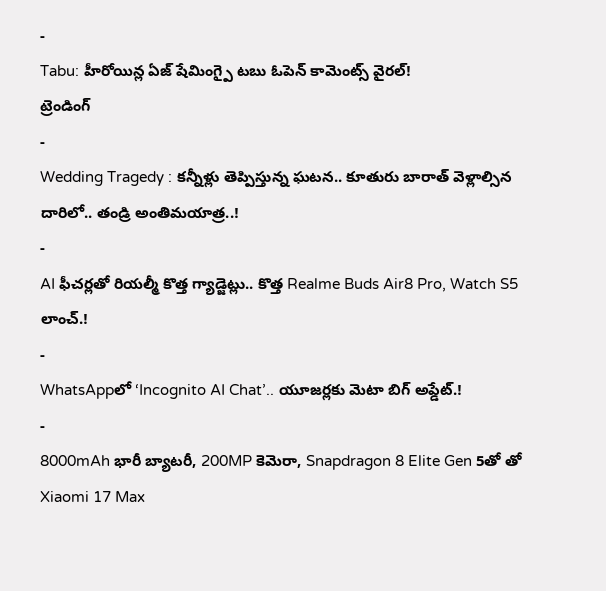-
Tabu: హీరోయిన్ల ఏజ్ షేమింగ్పై టబు ఓపెన్ కామెంట్స్ వైరల్!
ట్రెండింగ్
-
Wedding Tragedy : కన్నీళ్లు తెప్పిస్తున్న ఘటన.. కూతురు బారాత్ వెళ్లాల్సిన దారిలో.. తండ్రి అంతిమయాత్ర..!
-
AI ఫీచర్లతో రియల్మీ కొత్త గ్యాడ్జెట్లు.. కొత్త Realme Buds Air8 Pro, Watch S5 లాంచ్.!
-
WhatsAppలో ‘Incognito AI Chat’.. యూజర్లకు మెటా బిగ్ అప్డేట్.!
-
8000mAh భారీ బ్యాటరీ, 200MP కెమెరా, Snapdragon 8 Elite Gen 5తో తో Xiaomi 17 Max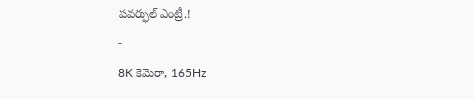పవర్ఫుల్ ఎంట్రీ.!
-
8K కెమెరా, 165Hz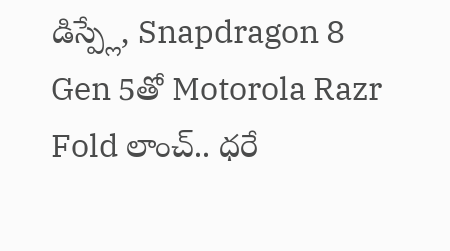డిస్ప్లే, Snapdragon 8 Gen 5తో Motorola Razr Fold లాంచ్.. ధరే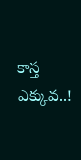కాస్త ఎక్కువ..!